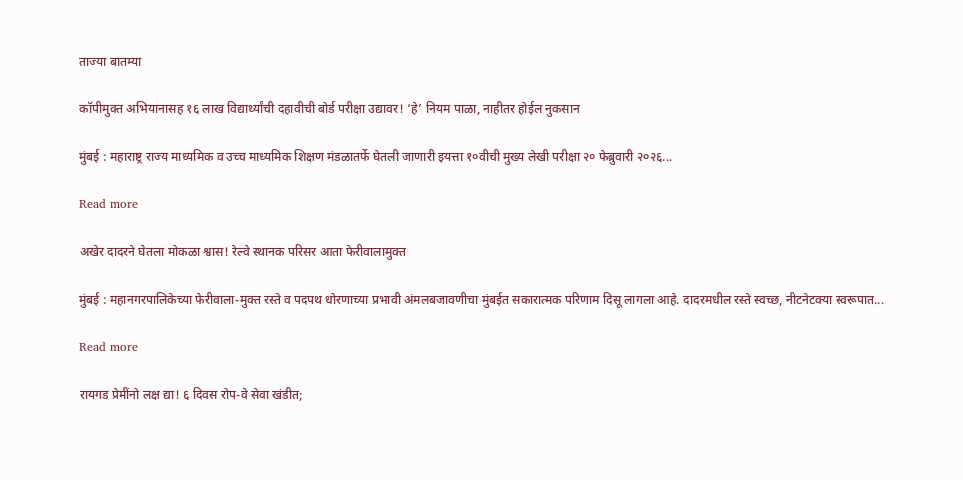ताज्या बातम्या

कॉपीमुक्त अभियानासह १६ लाख विद्यार्थ्यांची दहावीची बोर्ड परीक्षा उद्यावर! ‘हे’ नियम पाळा, नाहीतर होईल नुकसान

मुंबई : महाराष्ट्र राज्य माध्यमिक व उच्च माध्यमिक शिक्षण मंडळातर्फे घेतली जाणारी इयत्ता १०वीची मुख्य लेखी परीक्षा २० फेब्रुवारी २०२६...

Read more

अखेर दादरने घेतला मोकळा श्वास! रेल्वे स्थानक परिसर आता फेरीवालामुक्त

मुंबई : महानगरपालिकेच्या फेरीवाला-मुक्त रस्ते व पदपथ धोरणाच्या प्रभावी अंमलबजावणीचा मुंबईत सकारात्मक परिणाम दिसू लागला आहे. दादरमधील रस्ते स्वच्छ, नीटनेटक्या स्वरूपात...

Read more

रायगड प्रेमींनो लक्ष द्या! ६ दिवस रोप-वे सेवा खंडीत;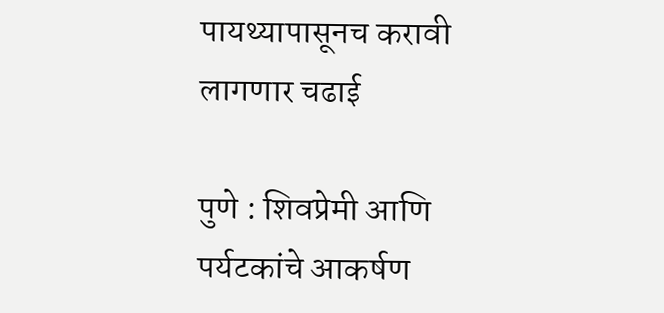पायथ्यापासूनच करावी लागणार चढाई

पुणे : शिवप्रेमी आणि पर्यटकांचे आकर्षण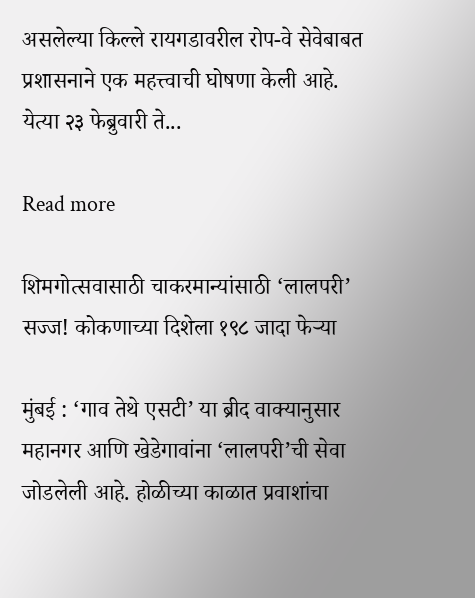असलेल्या किल्ले रायगडावरील रोप-वे सेवेबाबत प्रशासनाने एक महत्त्वाची घोषणा केली आहे. येत्या २३ फेब्रुवारी ते...

Read more

शिमगोत्सवासाठी चाकरमान्यांसाठी ‘लालपरी’ सज्ज! कोकणाच्या दिशेला १९८ जादा फेऱ्या

मुंबई : ‘गाव तेथे एसटी’ या ब्रीद वाक्यानुसार महानगर आणि खेडेगावांना ‘लालपरी’ची सेवा जोडलेली आहे. होळीच्या काळात प्रवाशांचा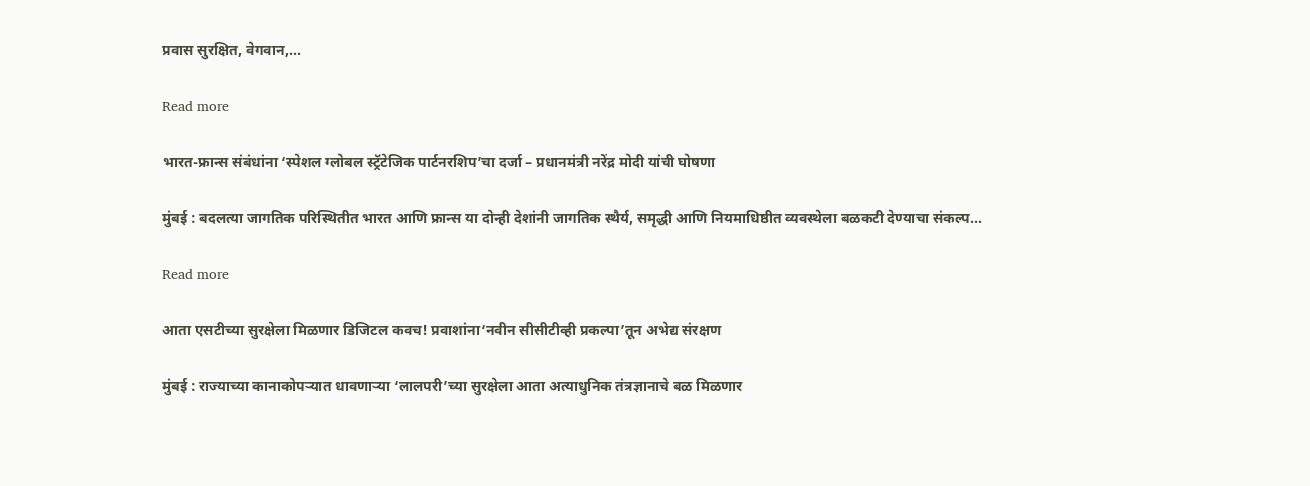प्रवास सुरक्षित, वेगवान,...

Read more

भारत-फ्रान्स संबंधांना ‘स्पेशल ग्लोबल स्ट्रॅटेजिक पार्टनरशिप’चा दर्जा – प्रधानमंत्री नरेंद्र मोदी यांची घोषणा

मुंबई : बदलत्या जागतिक परिस्थितीत भारत आणि फ्रान्स या दोन्ही देशांनी जागतिक स्थैर्य, समृद्धी आणि नियमाधिष्ठीत व्यवस्थेला बळकटी देण्याचा संकल्प...

Read more

आता एसटीच्या सुरक्षेला मिळणार डिजिटल कवच! प्रवाशांना‘नवीन सीसीटीव्ही प्रकल्पा’तून अभेद्य संरक्षण

मुंबई : राज्याच्या कानाकोपऱ्यात धावणाऱ्या ‘लालपरी’च्या सुरक्षेला आता अत्याधुनिक तंत्रज्ञानाचे बळ मिळणार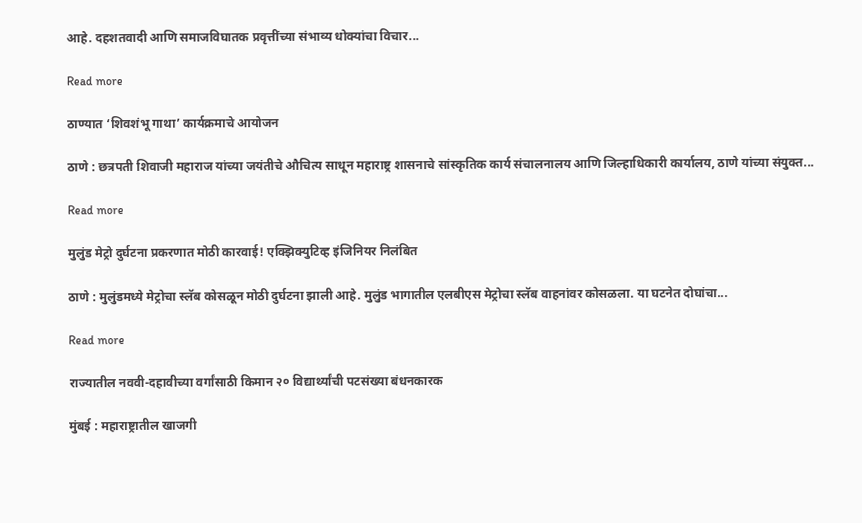आहे. दहशतवादी आणि समाजविघातक प्रवृत्तींच्या संभाव्य धोक्यांचा विचार...

Read more

ठाण्यात ‘शिवशंभू गाथा’ कार्यक्रमाचे आयोजन

ठाणे : छत्रपती शिवाजी महाराज यांच्या जयंतीचे औचित्य साधून महाराष्ट्र शासनाचे सांस्कृतिक कार्य संचालनालय आणि जिल्हाधिकारी कार्यालय, ठाणे यांच्या संयुक्त...

Read more

मुलुंड मेट्रो दुर्घटना प्रकरणात मोठी कारवाई! एक्झिक्युटिव्ह इंजिनियर निलंबित

ठाणे : मुलुंडमध्ये मेट्रोचा स्लॅब कोसळून मोठी दुर्घटना झाली आहे. मुलुंड भागातील एलबीएस मेट्रोचा स्लॅब वाहनांवर कोसळला. या घटनेत दोघांचा...

Read more

राज्यातील नववी-दहावीच्या वर्गांसाठी किमान २० विद्यार्थ्यांची पटसंख्या बंधनकारक

मुंबई : महाराष्ट्रातील खाजगी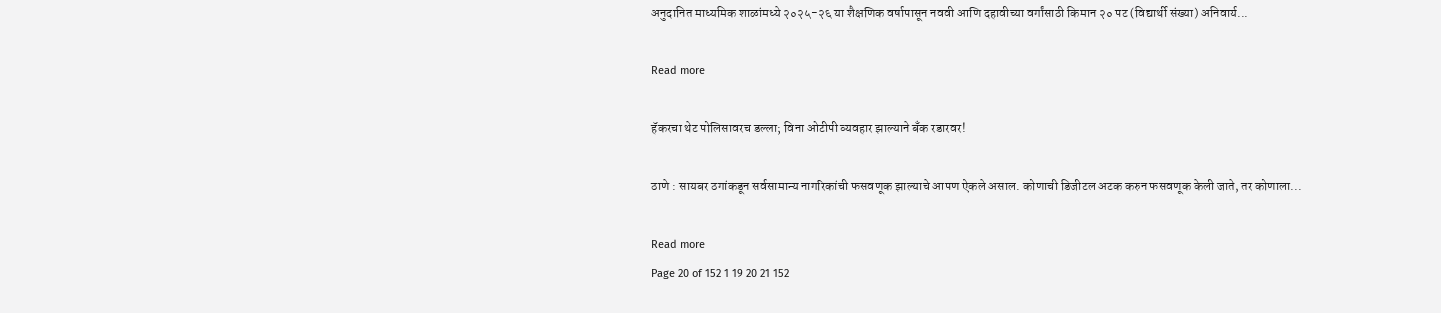अनुदानित माध्यमिक शाळांमध्ये २०२५-२६ या शैक्षणिक वर्षापासून नववी आणि दहावीच्या वर्गांसाठी किमान २० पट (विद्यार्थी संख्या) अनिवार्य...

Read more

हॅकरचा थेट पोलिसावरच डल्ला; विना ओटीपी व्यवहार झाल्याने बँक रडारवर!

ठाणे : सायबर ठगांकडून सर्वसामान्य नागरिकांची फसवणूक झाल्याचे आपण ऐकले असाल. कोणाची डिजीटल अटक करुन फसवणूक केली जाते, तर कोणाला...

Read more
Page 20 of 152 1 19 20 21 152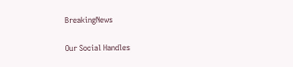BreakingNews

Our Social Handles